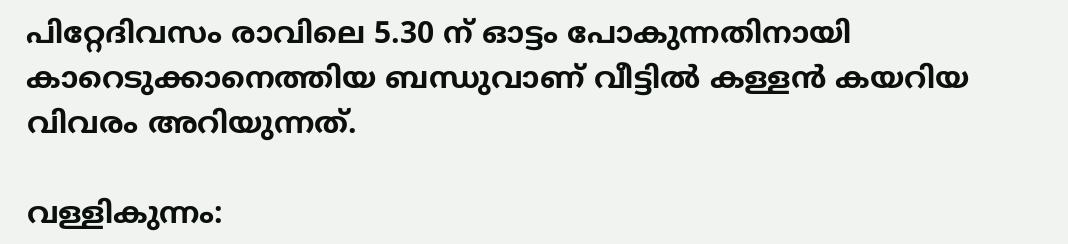പിറ്റേദിവസം രാവിലെ 5.30 ന് ഓട്ടം പോകുന്നതിനായി കാറെടുക്കാനെത്തിയ ബന്ധുവാണ് വീട്ടില്‍ കള്ളന്‍ കയറിയ വിവരം അറിയുന്നത്.

വള്ളികുന്നം: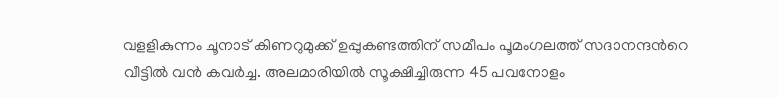വളളികുന്നം ചൂനാട് കിണറുമുക്ക് ഉപ്പുകണ്ടത്തിന് സമീപം പൂമംഗലത്ത് സദാനന്ദന്‍റെ വീട്ടില്‍ വൻ കവർച്ച. അലമാരിയിൽ സൂക്ഷിച്ചിരുന്ന 45 പവനോളം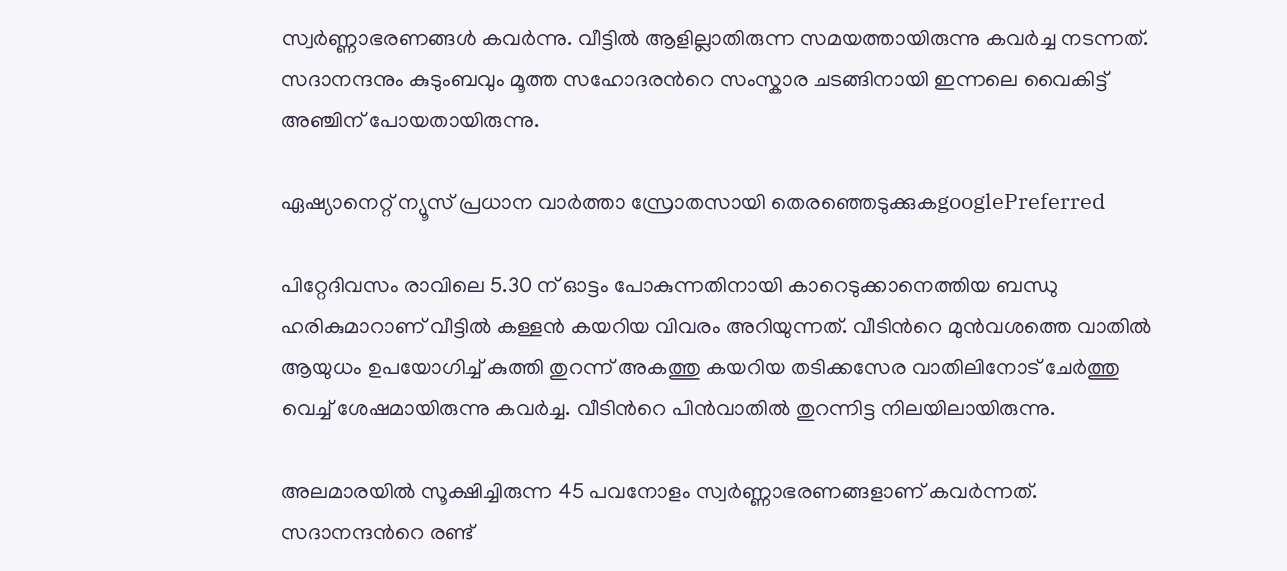സ്വർണ്ണാഭരണങ്ങൾ കവർന്നു. വീട്ടിൽ ആളില്ലാതിരുന്ന സമയത്തായിരുന്നു കവർച്ച നടന്നത്. സദാനന്ദനും കുടുംബവും മൂത്ത സഹോദരന്‍റെ സംസ്കാര ചടങ്ങിനായി ഇന്നലെ വൈകിട്ട് അഞ്ചിന് പോയതായിരുന്നു.

ഏഷ്യാനെറ്റ് ന്യൂസ് പ്രധാന വാർത്താ സ്രോതസായി തെരഞ്ഞെടുക്കുകgooglePreferred

പിറ്റേദിവസം രാവിലെ 5.30 ന് ഓട്ടം പോകുന്നതിനായി കാറെടുക്കാനെത്തിയ ബന്ധു ഹരികുമാറാണ് വീട്ടില്‍ കള്ളന്‍ കയറിയ വിവരം അറിയുന്നത്. വീടിന്‍റെ മുൻവശത്തെ വാതിൽ ആയുധം ഉപയോഗിച്ച് കുത്തി തുറന്ന് അകത്തു കയറിയ തടിക്കസേര വാതിലിനോട് ചേർത്തു വെച്ച് ശേഷമായിരുന്നു കവര്‍ച്ച. വീടിന്‍റെ പിൻവാതിൽ തുറന്നിട്ട നിലയിലായിരുന്നു.

അലമാരയില്‍ സൂക്ഷിച്ചിരുന്ന 45 പവനോളം സ്വര്‍ണ്ണാഭരണങ്ങളാണ് കവര്‍ന്നത്. സദാനന്ദന്‍റെ രണ്ട്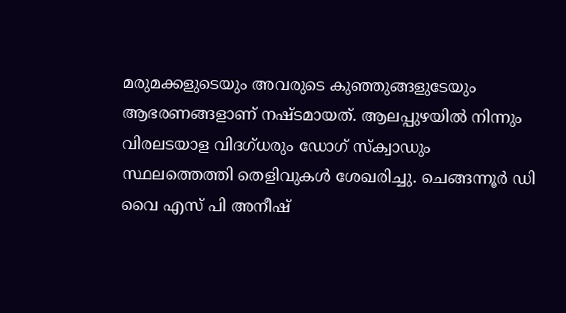മരുമക്കളുടെയും അവരുടെ കുഞ്ഞുങ്ങളുടേയും ആഭരണങ്ങളാണ് നഷ്ടമായത്. ആലപ്പുഴയിൽ നിന്നും വിരലടയാള വിദഗ്ധരും ഡോഗ് സ്ക്വാഡും സ്ഥലത്തെത്തി തെളിവുകൾ ശേഖരിച്ചു. ചെങ്ങന്നൂർ ഡി വൈ എസ് പി അനീഷ്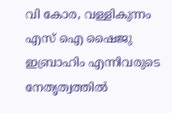വി കോര, വള്ളികുന്നം എസ് ഐ ഷൈജു ഇബ്രാഹിം എന്നിവരുടെ നേതൃത്വത്തിൽ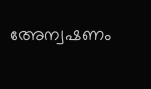അേന്വഷണം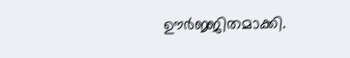ഊർജ്ജിതമാക്കി.